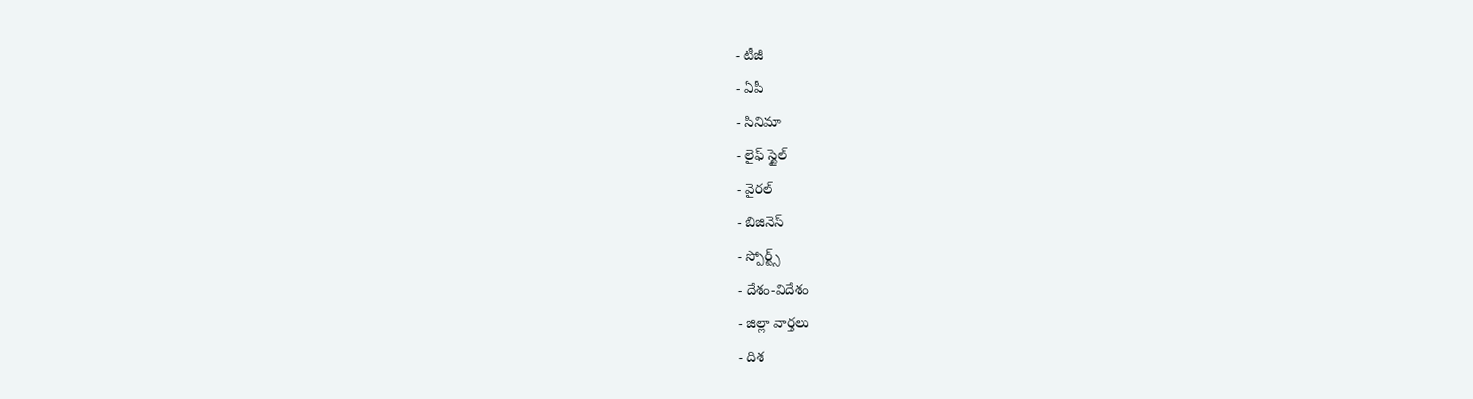- టీజీ
- ఏపీ
- సినిమా
- లైఫ్ స్టైల్
- వైరల్
- బిజినెస్
- స్పోర్ట్స్
- దేశం-విదేశం
- జిల్లా వార్తలు
- దిశ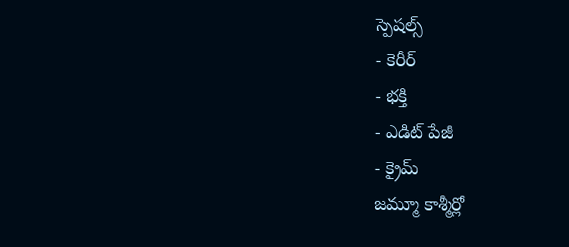స్పెషల్స్
- కెరీర్
- భక్తి
- ఎడిట్ పేజీ
- క్రైమ్
జమ్మూ కాశ్మీర్లో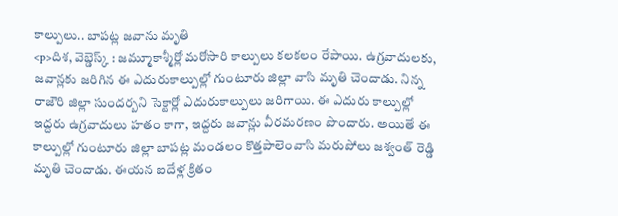కాల్పులు.. బాపట్ల జవాను మృతి
<p>దిశ, వెబ్డెస్క్ : జమ్మూకాశ్మీర్లో మరోసారి కాల్పులు కలకలం రేపాయి. ఉగ్రవాదులకు, జవాన్లకు జరిగిన ఈ ఎదురుకాల్పుల్లో గుంటూరు జిల్లా వాసి మృతి చెందాడు. నిన్న రాజౌరి జిల్లా సుందర్బని సెక్టార్లో ఎదురుకాల్పులు జరిగాయి. ఈ ఎదురు కాల్పుల్లో ఇద్దరు ఉగ్రవాదులు హతం కాగా, ఇద్దరు జవాన్లు వీరమరణం పొందారు. అయితే ఈ కాల్పుల్లో గుంటూరు జిల్లా బాపట్ల మండలం కొత్తపాలెంవాసి మరుపోలు జశ్వంత్ రెడ్డి మృతి చెందాడు. ఈయన ఐదేళ్ల క్రితం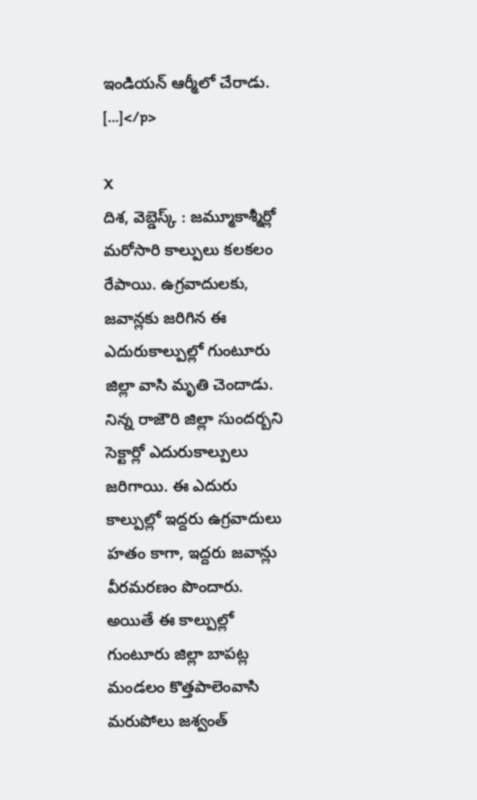ఇండియన్ ఆర్మీలో చేరాడు. […]</p>

X
దిశ, వెబ్డెస్క్ : జమ్మూకాశ్మీర్లో మరోసారి కాల్పులు కలకలం రేపాయి. ఉగ్రవాదులకు, జవాన్లకు జరిగిన ఈ ఎదురుకాల్పుల్లో గుంటూరు జిల్లా వాసి మృతి చెందాడు. నిన్న రాజౌరి జిల్లా సుందర్బని సెక్టార్లో ఎదురుకాల్పులు జరిగాయి. ఈ ఎదురు కాల్పుల్లో ఇద్దరు ఉగ్రవాదులు హతం కాగా, ఇద్దరు జవాన్లు వీరమరణం పొందారు. అయితే ఈ కాల్పుల్లో గుంటూరు జిల్లా బాపట్ల మండలం కొత్తపాలెంవాసి మరుపోలు జశ్వంత్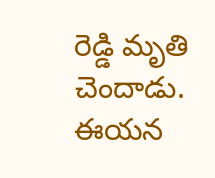రెడ్డి మృతి చెందాడు. ఈయన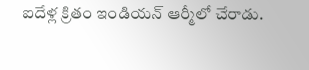ఐదేళ్ల క్రితం ఇండియన్ ఆర్మీలో చేరాడు.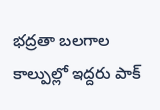భద్రతా బలగాల కాల్పుల్లో ఇద్దరు పాక్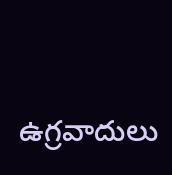ఉగ్రవాదులు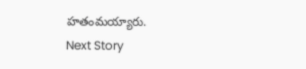హతంమయ్యారు.
Next Story